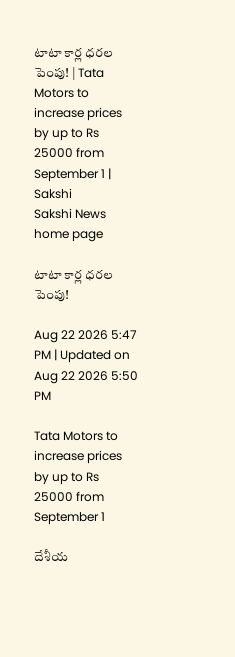టాటా కార్ల ధరల పెంపు! | Tata Motors to increase prices by up to Rs 25000 from September 1 | Sakshi
Sakshi News home page

టాటా కార్ల ధరల పెంపు!

Aug 22 2026 5:47 PM | Updated on Aug 22 2026 5:50 PM

Tata Motors to increase prices by up to Rs 25000 from September 1

దేశీయ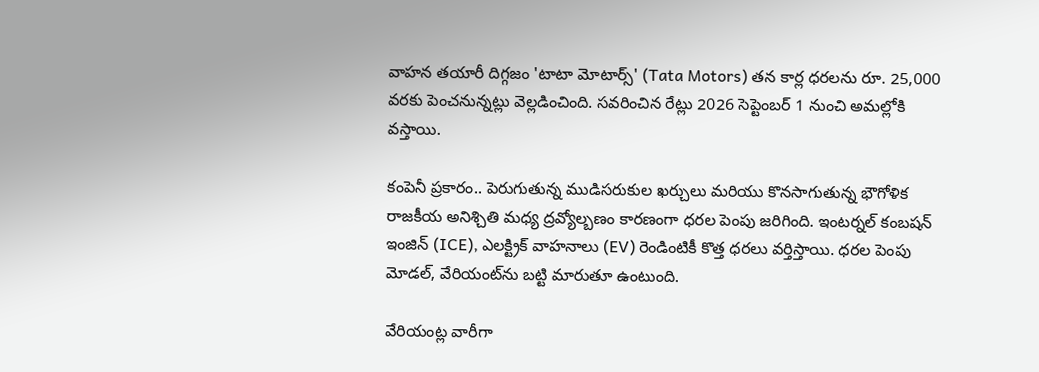వాహన తయారీ దిగ్గజం 'టాటా మోటార్స్' (Tata Motors) తన కార్ల ధరలను రూ. 25,000 వరకు పెంచనున్నట్లు వెల్లడించింది. సవరించిన రేట్లు 2026 సెప్టెంబర్ 1 నుంచి అమల్లోకి వస్తాయి.

కంపెనీ ప్రకారం.. పెరుగుతున్న ముడిసరుకుల ఖర్చులు మరియు కొనసాగుతున్న భౌగోళిక రాజకీయ అనిశ్చితి మధ్య ద్రవ్యోల్బణం కారణంగా ధరల పెంపు జరిగింది. ఇంటర్నల్ కంబషన్ ఇంజిన్ (ICE), ఎలక్ట్రిక్ వాహనాలు (EV) రెండింటికీ కొత్త ధరలు వర్తిస్తాయి. ధరల పెంపు మోడల్, వేరియంట్‌ను బట్టి మారుతూ ఉంటుంది.

వేరియంట్ల వారీగా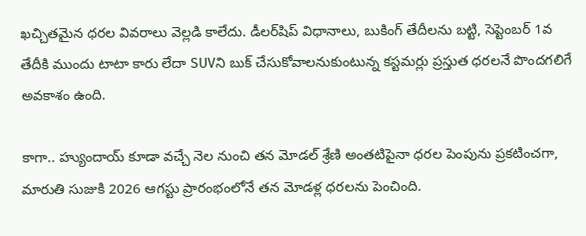ఖచ్చితమైన ధరల వివరాలు వెల్లడి కాలేదు. డీలర్‌షిప్ విధానాలు, బుకింగ్ తేదీలను బట్టి, సెప్టెంబర్ 1వ తేదీకి ముందు టాటా కారు లేదా SUVని బుక్ చేసుకోవాలనుకుంటున్న కస్టమర్లు ప్రస్తుత ధరలనే పొందగలిగే అవకాశం ఉంది.

కాగా.. హ్యుందాయ్ కూడా వచ్చే నెల నుంచి తన మోడల్ శ్రేణి అంతటిపైనా ధరల పెంపును ప్రకటించగా, మారుతి సుజుకి 2026 ఆగస్టు ప్రారంభంలోనే తన మోడళ్ల ధరలను పెంచింది.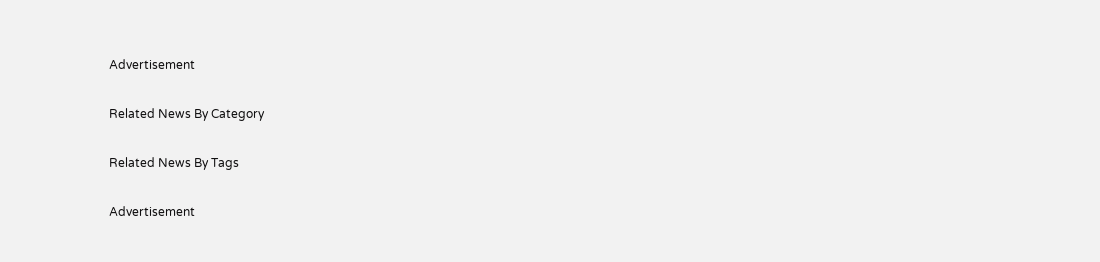Advertisement

Related News By Category

Related News By Tags

Advertisement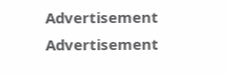Advertisement
Advertisement